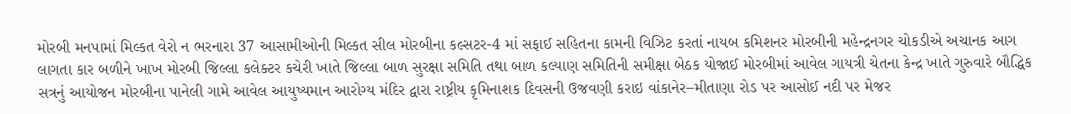મોરબી મનપામાં મિલ્કત વેરો ન ભરનારા 37 આસામીઓની મિલ્કત સીલ મોરબીના કલ્સટર-4 માં સફાઈ સહિતના કામની વિઝિટ કરતાં નાયબ કમિશનર મોરબીની મહેન્દ્રનગર ચોકડીએ અચાનક આગ લાગતા કાર બળીને ખાખ મોરબી જિલ્લા કલેક્ટર કચેરી ખાતે જિલ્લા બાળ સુરક્ષા સમિતિ તથા બાળ કલ્યાણ સમિતિની સમીક્ષા બેઠક યોજાઈ મોરબીમાં આવેલ ગાયત્રી ચેતના કેન્દ્ર ખાતે ગુરુવારે બૌદ્ધિક સત્રનું આયોજન મોરબીના પાનેલી ગામે આવેલ આયુષ્યમાન આરોગ્ય મંદિર દ્વારા રાષ્ટ્રીય કૃમિનાશક દિવસની ઉજવણી કરાઇ વાંકાનેર–મીતાણા રોડ પર આસોઈ નદી પર મેજર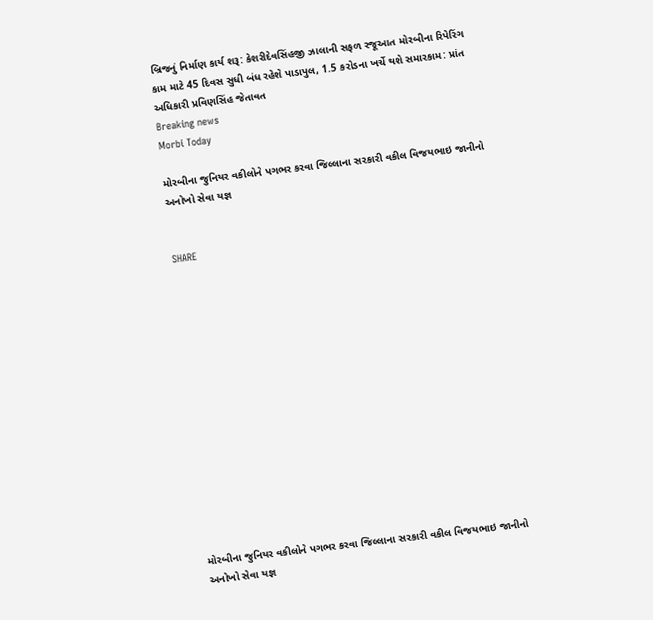બ્રિજનું નિર્માણ કાર્ય શરૂ: કેશરીદેવસિંહજી ઝાલાની સફળ રજૂઆત મોરબીના રિપેરિંગ કામ માટે 45 દિવસ સુધી બંધ રહેશે પાડાપુલ, 1.5 કરોડના ખર્ચે થશે સમારકામ: પ્રાંત અધિકારી પ્રવિણસિંહ જેતાવત
Breaking news
Morbi Today

મોરબીના જુનિયર વકીલોને પગભર કરવા જિલ્લાના સરકારી વકીલ વિજયભાઇ જાનીનો અનોખો સેવા યજ્ઞ


SHARE















મોરબીના જુનિયર વકીલોને પગભર કરવા જિલ્લાના સરકારી વકીલ વિજયભાઇ જાનીનો અનોખો સેવા યજ્ઞ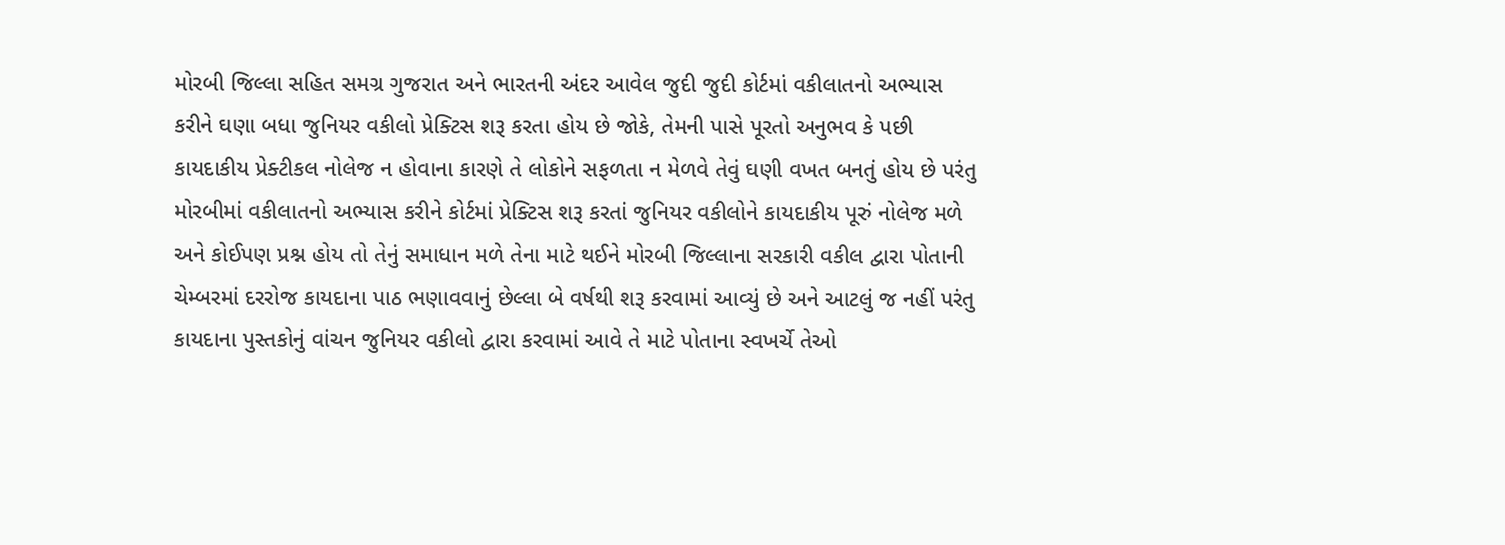મોરબી જિલ્લા સહિત સમગ્ર ગુજરાત અને ભારતની અંદર આવેલ જુદી જુદી કોર્ટમાં વકીલાતનો અભ્યાસ કરીને ઘણા બધા જુનિયર વકીલો પ્રેક્ટિસ શરૂ કરતા હોય છે જોકે, તેમની પાસે પૂરતો અનુભવ કે પછી કાયદાકીય પ્રેક્ટીકલ નોલેજ ન હોવાના કારણે તે લોકોને સફળતા ન મેળવે તેવું ઘણી વખત બનતું હોય છે પરંતુ મોરબીમાં વકીલાતનો અભ્યાસ કરીને કોર્ટમાં પ્રેક્ટિસ શરૂ કરતાં જુનિયર વકીલોને કાયદાકીય પૂરું નોલેજ મળે અને કોઈપણ પ્રશ્ન હોય તો તેનું સમાધાન મળે તેના માટે થઈને મોરબી જિલ્લાના સરકારી વકીલ દ્વારા પોતાની ચેમ્બરમાં દરરોજ કાયદાના પાઠ ભણાવવાનું છેલ્લા બે વર્ષથી શરૂ કરવામાં આવ્યું છે અને આટલું જ નહીં પરંતુ કાયદાના પુસ્તકોનું વાંચન જુનિયર વકીલો દ્વારા કરવામાં આવે તે માટે પોતાના સ્વખર્ચે તેઓ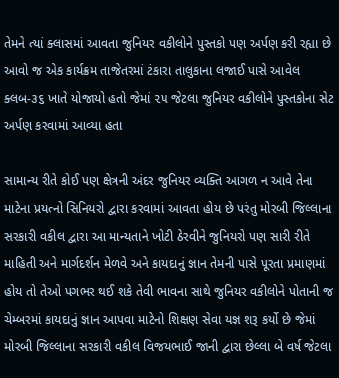તેમને ત્યાં ક્લાસમાં આવતા જુનિયર વકીલોને પુસ્તકો પણ અર્પણ કરી રહ્યા છે આવો જ એક કાર્યક્રમ તાજેતરમાં ટંકારા તાલુકાના લજાઈ પાસે આવેલ ક્લબ-૩૬ ખાતે યોજાયો હતો જેમાં ૨૫ જેટલા જુનિયર વકીલોને પુસ્તકોના સેટ અર્પણ કરવામાં આવ્યા હતા

સામાન્ય રીતે કોઈ પણ ક્ષેત્રની અંદર જુનિયર વ્યક્તિ આગળ ન આવે તેના માટેના પ્રયત્નો સિનિયરો દ્વારા કરવામાં આવતા હોય છે પરંતુ મોરબી જિલ્લાના સરકારી વકીલ દ્વારા આ માન્યતાને ખોટી ઠેરવીને જુનિયરો પણ સારી રીતે માહિતી અને માર્ગદર્શન મેળવે અને કાયદાનું જ્ઞાન તેમની પાસે પૂરતા પ્રમાણમાં હોય તો તેઓ પગભર થઈ શકે તેવી ભાવના સાથે જુનિયર વકીલોને પોતાની જ ચેમ્બરમાં કાયદાનું જ્ઞાન આપવા માટેનો શિક્ષણ સેવા યજ્ઞ શરૂ કર્યો છે જેમાં મોરબી જિલ્લાના સરકારી વકીલ વિજયભાઈ જાની દ્વારા છેલ્લા બે વર્ષ જેટલા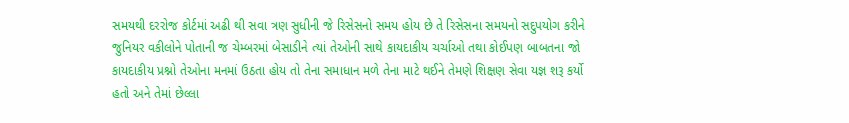સમયથી દરરોજ કોર્ટમાં અઢી થી સવા ત્રણ સુધીની જે રિસેસનો સમય હોય છે તે રિસેસના સમયનો સદુપયોગ કરીને જુનિયર વકીલોને પોતાની જ ચેમ્બરમાં બેસાડીને ત્યાં તેઓની સાથે કાયદાકીય ચર્ચાઓ તથા કોઈપણ બાબતના જો કાયદાકીય પ્રશ્નો તેઓના મનમાં ઉઠતા હોય તો તેના સમાધાન મળે તેના માટે થઈને તેમણે શિક્ષણ સેવા યજ્ઞ શરૂ કર્યો હતો અને તેમાં છેલ્લા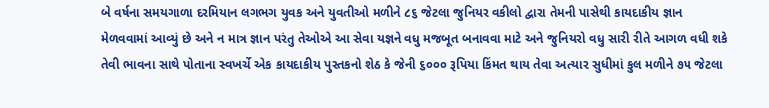બે વર્ષના સમયગાળા દરમિયાન લગભગ યુવક અને યુવતીઓ મળીને ૮૬ જેટલા જુનિયર વકીલો દ્વારા તેમની પાસેથી કાયદાકીય જ્ઞાન મેળવવામાં આવ્યું છે અને ન માત્ર જ્ઞાન પરંતુ તેઓએ આ સેવા યજ્ઞને વધુ મજબૂત બનાવવા માટે અને જુનિયરો વધુ સારી રીતે આગળ વધી શકે તેવી ભાવના સાથે પોતાના સ્વખર્ચે એક કાયદાકીય પુસ્તકનો શેઠ કે જેની ૬૦૦૦ રૂપિયા કિંમત થાય તેવા અત્યાર સુધીમાં કુલ મળીને ૭૫ જેટલા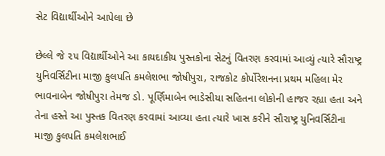સેટ વિદ્યાર્થીઓને આપેલા છે

છેલ્લે જે ૨૫ વિદ્યાર્થીઓને આ કાયદાકીય પુસ્તકોના સેટનું વિતરણ કરવામાં આવ્યું ત્યારે સૌરાષ્ટ્ર યુનિવર્સિટીના માજી કુલપતિ કમલેશભા જોષીપુરા, રાજકોટ કોર્પોરેશનના પ્રથમ મહિલા મેર ભાવનાબેન જોષીપુરા તેમજ ડો. પૂર્ણિમાબેન ભાડેસીયા સહિતના લોકોની હાજર રહ્યા હતા અને તેના હસ્તે આ પુસ્તક વિતરણ કરવામાં આવ્યા હતા ત્યારે ખાસ કરીને સૌરાષ્ટ્ર યુનિવર્સિટીના માજી કુલપતિ કમલેશભાઈ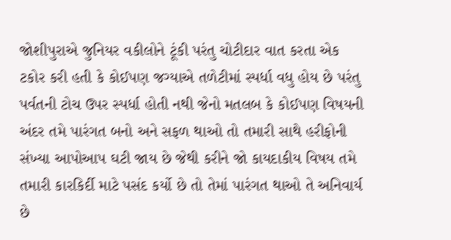જોશીપુરાએ જુનિયર વકીલોને ટૂંકી પરંતુ ચોટીદાર વાત કરતા એક ટકોર કરી હતી કે કોઈપણ જગ્યાએ તળેટીમાં સ્પર્ધા વધુ હોય છે પરંતુ પર્વતની ટોચ ઉપર સ્પર્ધા હોતી નથી જેનો મતલબ કે કોઈપણ વિષયની અંદર તમે પારંગત બનો અને સફળ થાઓ તો તમારી સાથે હરીફોની સંખ્યા આપોઆપ ઘટી જાય છે જેથી કરીને જો કાયદાકીય વિષય તમે તમારી કારકિર્દી માટે પસંદ કર્યો છે તો તેમાં પારંગત થાઓ તે અનિવાર્ય છે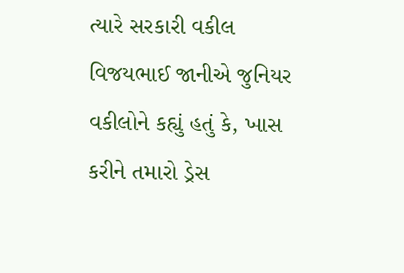ત્યારે સરકારી વકીલ વિજયભાઈ જાનીએ જુનિયર વકીલોને કહ્યું હતું કે, ખાસ કરીને તમારો ડ્રેસ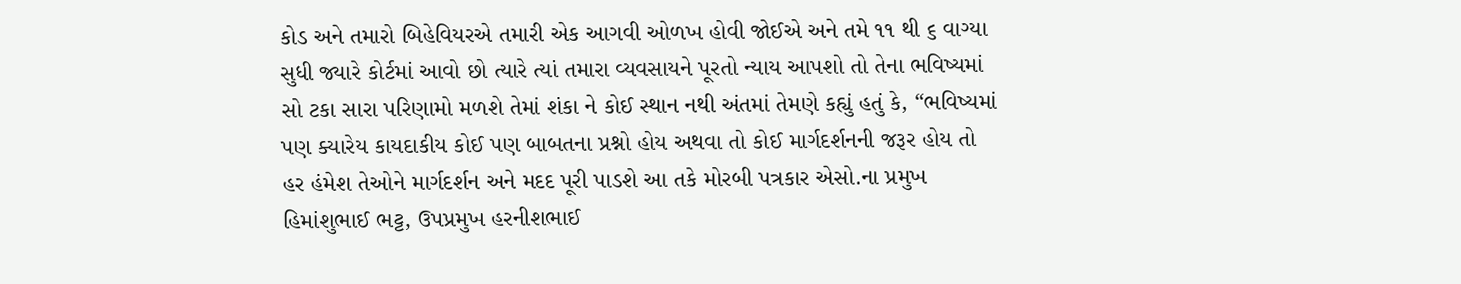કોડ અને તમારો બિહેવિયરએ તમારી એક આગવી ઓળખ હોવી જોઈએ અને તમે ૧૧ થી ૬ વાગ્યા સુધી જ્યારે કોર્ટમાં આવો છો ત્યારે ત્યાં તમારા વ્યવસાયને પૂરતો ન્યાય આપશો તો તેના ભવિષ્યમાં સો ટકા સારા પરિણામો મળશે તેમાં શંકા ને કોઈ સ્થાન નથી અંતમાં તેમણે કહ્યું હતું કે, “ભવિષ્યમાં પણ ક્યારેય કાયદાકીય કોઈ પણ બાબતના પ્રશ્નો હોય અથવા તો કોઈ માર્ગદર્શનની જરૂર હોય તો હર હંમેશ તેઓને માર્ગદર્શન અને મદદ પૂરી પાડશે આ તકે મોરબી પત્રકાર એસો.ના પ્રમુખ હિમાંશુભાઈ ભટ્ટ, ઉપપ્રમુખ હરનીશભાઈ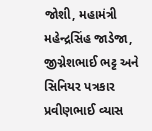જોશી, મહામંત્રી મહેન્દ્રસિંહ જાડેજા, જીગ્નેશભાઈ ભટ્ટ અને સિનિયર પત્રકાર પ્રવીણભાઈ વ્યાસ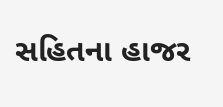સહિતના હાજર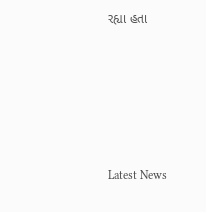રહ્યા હતા






Latest News